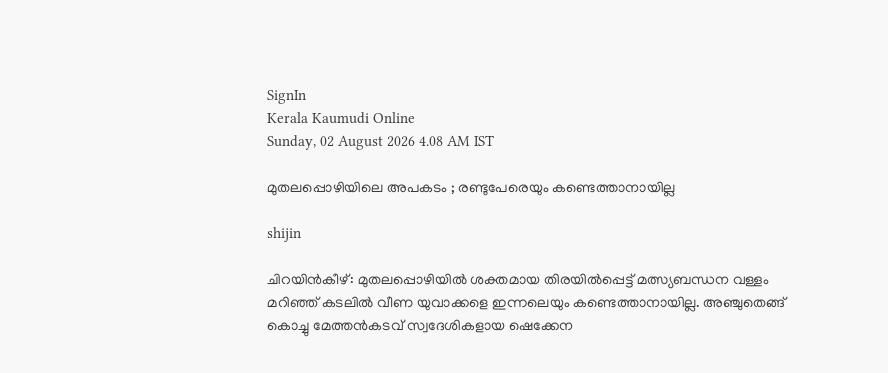SignIn
Kerala Kaumudi Online
Sunday, 02 August 2026 4.08 AM IST

മുതലപ്പൊഴിയിലെ അപകടം ; രണ്ടുപേരെയും കണ്ടെത്താനായില്ല

shijin

ചിറയിൻകീഴ്: മുതലപ്പൊഴിയിൽ ശക്തമായ തിരയിൽപ്പെട്ട് മത്സ്യബന്ധന വള്ളം മറിഞ്ഞ് കടലിൽ വീണ യുവാക്കളെ ഇന്നലെയും കണ്ടെത്താനായില്ല. അഞ്ചുതെങ്ങ് കൊച്ചു മേത്തൻകടവ് സ്വദേശികളായ ഷെക്കേന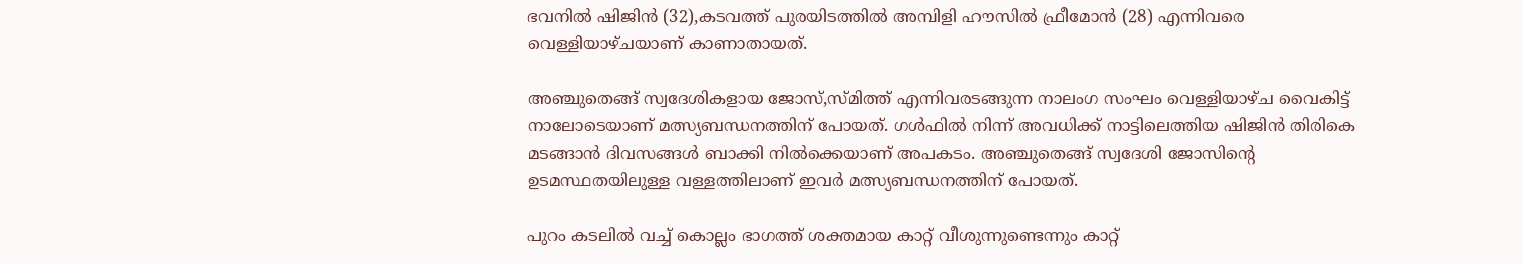ഭവനിൽ ഷിജിൻ (32),കടവത്ത് പുരയിടത്തിൽ അമ്പിളി ഹൗസിൽ ഫ്രീമോൻ (28) എന്നിവരെ വെള്ളിയാഴ്ചയാണ് കാണാതായത്.

അഞ്ചുതെങ്ങ് സ്വദേശികളായ ജോസ്,സ്മിത്ത് എന്നിവരടങ്ങുന്ന നാലംഗ സംഘം വെള്ളിയാഴ്ച വൈകിട്ട് നാലോടെയാണ് മത്സ്യബന്ധനത്തിന് പോയത്. ഗൾഫിൽ നിന്ന് അവധിക്ക് നാട്ടിലെത്തിയ ഷിജിൻ തിരികെ മടങ്ങാൻ ദിവസങ്ങൾ ബാക്കി നിൽക്കെയാണ് അപകടം. അഞ്ചുതെങ്ങ് സ്വദേശി ജോസിന്റെ ഉടമസ്ഥതയിലുള്ള വള്ളത്തിലാണ് ഇവർ മത്സ്യബന്ധനത്തിന് പോയത്.

പുറം കടലിൽ വച്ച് കൊല്ലം ഭാഗത്ത് ശക്തമായ കാറ്റ് വീശുന്നുണ്ടെന്നും കാറ്റ്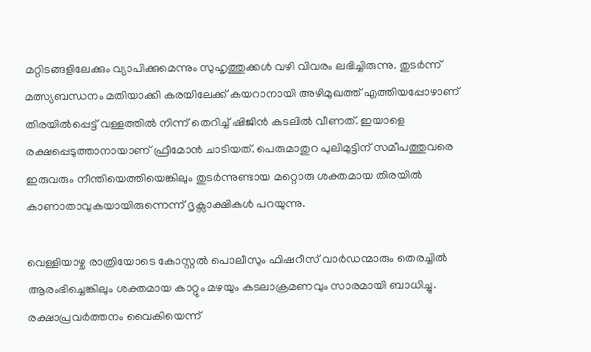മറ്റിടങ്ങളിലേക്കും വ്യാപിക്കുമെന്നും സുഹൃത്തുക്കൾ വഴി വിവരം ലഭിച്ചിരുന്നു. തുടർന്ന് മത്സ്യബന്ധനം മതിയാക്കി കരയിലേക്ക് കയറാനായി അഴിമുഖത്ത് എത്തിയപ്പോഴാണ് തിരയിൽപ്പെട്ട് വള്ളത്തിൽ നിന്ന് തെറിച്ച് ഷിജിൻ കടലിൽ വീണത്. ഇയാളെ രക്ഷപ്പെടുത്താനായാണ് ഫ്രീമോൻ ചാടിയത്. പെരുമാതുറ പുലിമുട്ടിന് സമീപത്തുവരെ ഇരുവരും നീന്തിയെത്തിയെങ്കിലും തുടർന്നുണ്ടായ മറ്റൊരു ശക്തമായ തിരയിൽ കാണാതാവുകയായിരുന്നെന്ന് ദൃക്സാക്ഷികൾ പറയുന്നു.

വെള്ളിയാഴ്ച രാത്രിയോടെ കോസ്റ്റൽ പൊലീസും ഫിഷറീസ് വാർഡന്മാരും തെരച്ചിൽ ആരംഭിച്ചെങ്കിലും ശക്തമായ കാറ്റും മഴയും കടലാക്രമണവും സാരമായി ബാധിച്ചു. രക്ഷാപ്രവ‌‌ർത്തനം വൈകിയെന്ന്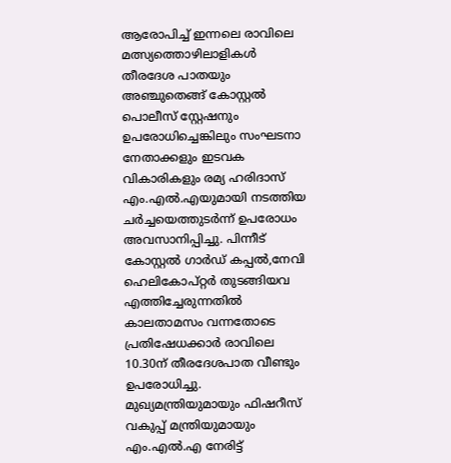ആരോപിച്ച് ഇന്നലെ രാവിലെ മത്സ്യത്തൊഴിലാളികൾ തീരദേശ പാതയും അഞ്ചുതെങ്ങ് കോസ്റ്റൽ പൊലീസ് സ്റ്റേഷനും ഉപരോധിച്ചെങ്കിലും സംഘടനാ നേതാക്കളും ഇടവക വികാരികളും രമ്യ ഹരിദാസ് എം.എൽ.എയുമായി നടത്തിയ ചർച്ചയെത്തുടർന്ന് ഉപരോധം അവസാനിപ്പിച്ചു. പിന്നീട് കോസ്റ്റൽ ഗാർഡ് കപ്പൽ,നേവി ഹെലികോപ്റ്റർ തുടങ്ങിയവ എത്തിച്ചേരുന്നതിൽ കാലതാമസം വന്നതോടെ പ്രതിഷേധക്കാർ രാവിലെ 10.30ന് തീരദേശപാത വീണ്ടും ഉപരോധിച്ചു. മുഖ്യമന്ത്രിയുമായും ഫിഷറീസ് വകുപ്പ് മന്ത്രിയുമായും എം.എൽ.എ നേരിട്ട്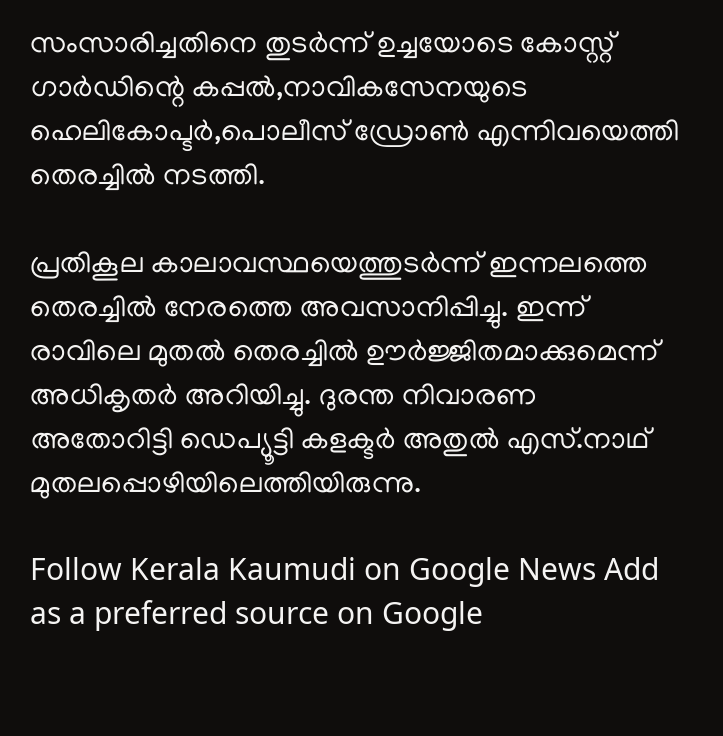സംസാരിച്ചതിനെ തുടർന്ന് ഉച്ചയോടെ കോസ്റ്റ് ഗാർഡിന്റെ കപ്പൽ,നാവികസേനയുടെ ഹെലികോപ്ടർ,പൊലീസ് ഡ്രോൺ എന്നിവയെത്തി തെരച്ചിൽ നടത്തി.

പ്രതികൂല കാലാവസ്ഥയെത്തുടർന്ന് ഇന്നലത്തെ തെരച്ചിൽ നേരത്തെ അവസാനിപ്പിച്ചു. ഇന്ന് രാവിലെ മുതൽ തെരച്ചിൽ ഊർജ്ജിതമാക്കുമെന്ന് അധികൃതർ അറിയിച്ചു. ദുരന്ത നിവാരണ അതോറിട്ടി ഡെപ്യൂട്ടി കളക്ടർ അതുൽ എസ്.നാഥ് മുതലപ്പൊഴിയിലെത്തിയിരുന്നു.

Follow Kerala Kaumudi on Google News Add as a preferred source on Google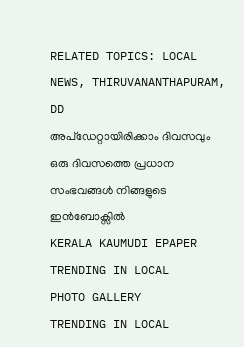RELATED TOPICS: LOCAL NEWS, THIRUVANANTHAPURAM, DD
അപ്ഡേറ്റായിരിക്കാം ദിവസവും
ഒരു ദിവസത്തെ പ്രധാന സംഭവങ്ങൾ നിങ്ങളുടെ ഇൻബോക്സിൽ
KERALA KAUMUDI EPAPER
TRENDING IN LOCAL
PHOTO GALLERY
TRENDING IN LOCAL